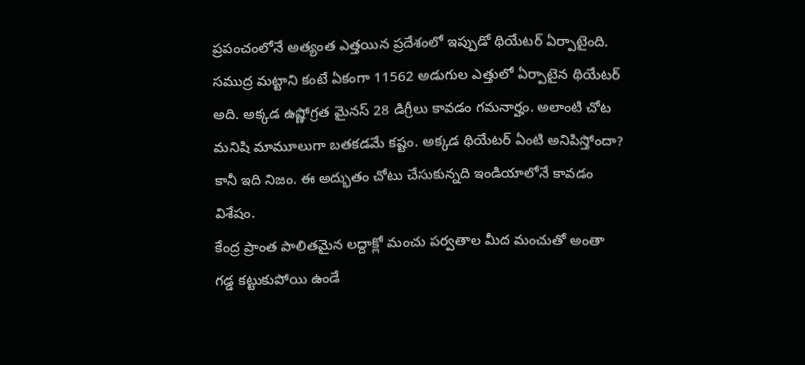ప్రపంచంలోనే అత్యంత ఎత్తయిన ప్రదేశంలో ఇప్పుడో థియేటర్ ఏర్పాటైంది. సముద్ర మట్టాని కంటే ఏకంగా 11562 అడుగుల ఎత్తులో ఏర్పాటైన థియేటర్ అది. అక్కడ ఉష్ణోగ్రత మైనస్ 28 డిగ్రీలు కావడం గమనార్హం. అలాంటి చోట మనిషి మామూలుగా బతకడమే కష్టం. అక్కడ థియేటర్ ఏంటి అనిపిస్తోందా? కానీ ఇది నిజం. ఈ అద్భుతం చోటు చేసుకున్నది ఇండియాలోనే కావడం విశేషం.
కేంద్ర ప్రాంత పాలితమైన లద్దాక్లో మంచు పర్వతాల మీద మంచుతో అంతా గడ్డ కట్టుకుపోయి ఉండే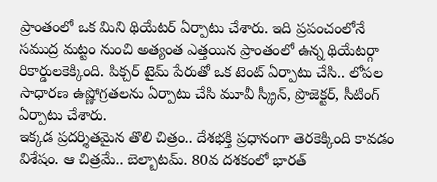ప్రాంతంలో ఒక మిని థియేటర్ ఏర్పాటు చేశారు. ఇది ప్రపంచంలోనే సముద్ర మట్టం నుంచి అత్యంత ఎత్తయిన ప్రాంతంలో ఉన్న థియేటర్గా రికార్డులకెక్కింది. పిక్చర్ టైమ్ పేరుతో ఒక టెంట్ ఏర్పాటు చేసి.. లోపల సాధారణ ఉష్ణోగ్రతలను ఏర్పాటు చేసి మూవీ స్క్రీన్, ప్రొజెక్టర్, సీటింగ్ ఏర్పాటు చేశారు.
ఇక్కడ ప్రదర్శితమైన తొలి చిత్రం.. దేశభక్తి ప్రధానంగా తెరకెక్కింది కావడం విశేషం. ఆ చిత్రమే.. బెల్బాటమ్. 80వ దశకంలో భారత్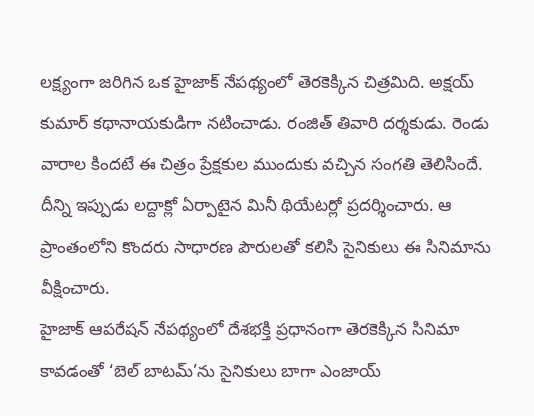లక్ష్యంగా జరిగిన ఒక హైజాక్ నేపథ్యంలో తెరకెక్కిన చిత్రమిది. అక్షయ్ కుమార్ కథానాయకుడిగా నటించాడు. రంజిత్ తివారి దర్శకుడు. రెండు వారాల కిందటే ఈ చిత్రం ప్రేక్షకుల ముందుకు వచ్చిన సంగతి తెలిసిందే. దీన్ని ఇప్పుడు లద్దాక్లో ఏర్పాటైన మినీ థియేటర్లో ప్రదర్శించారు. ఆ ప్రాంతంలోని కొందరు సాధారణ పౌరులతో కలిసి సైనికులు ఈ సినిమాను వీక్షించారు.
హైజాక్ ఆపరేషన్ నేపథ్యంలో దేశభక్తి ప్రధానంగా తెరకెక్కిన సినిమా కావడంతో ‘బెల్ బాటమ్’ను సైనికులు బాగా ఎంజాయ్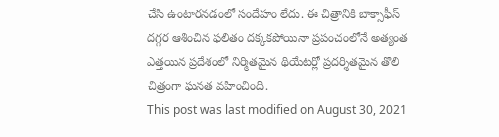చేసి ఉంటారనడంలో సందేహం లేదు. ఈ చిత్రానికి బాక్సాఫీస్ దగ్గర ఆశించిన ఫలితం దక్కకపోయినా ప్రపంచంలోనే అత్యంత ఎత్తయిన ప్రదేశంలో నిర్మితమైన థియేటర్లో ప్రదర్శితమైన తొలి చిత్రంగా ఘనత వహించింది.
This post was last modified on August 30, 2021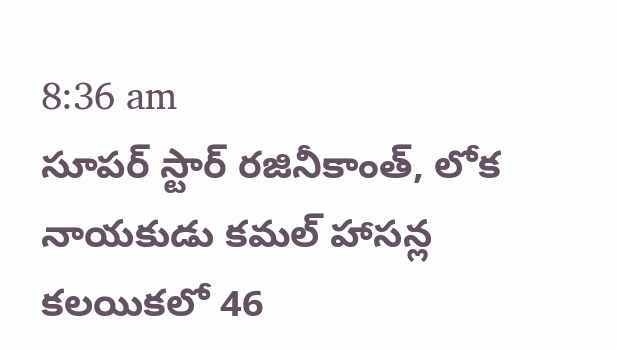8:36 am
సూపర్ స్టార్ రజినీకాంత్, లోక నాయకుడు కమల్ హాసన్ల కలయికలో 46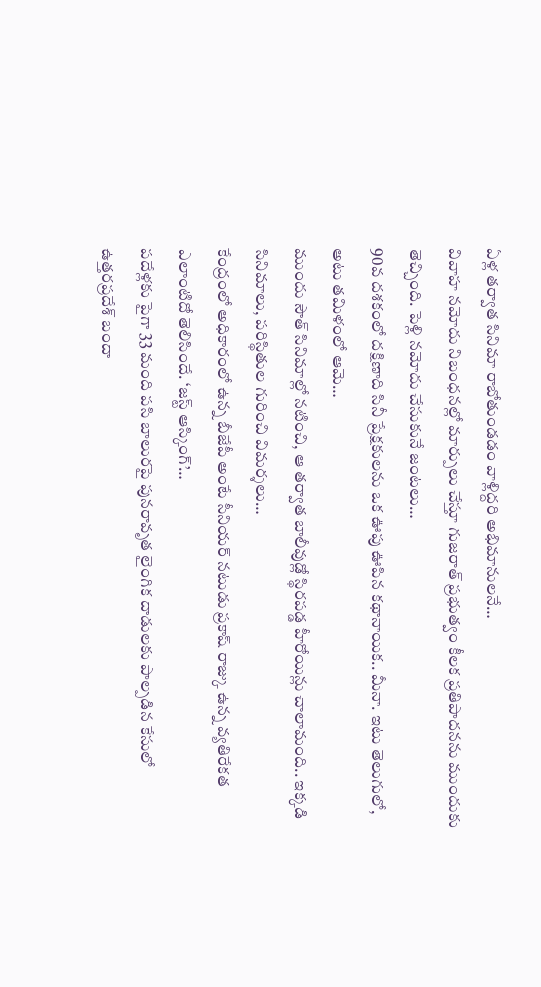ఏళ్ల తర్వాత సినిమా రాబోతుండడం వాళ్లిద్దరి అభిమానులనే…
వివాహ నమోదు నిబంధనల్లో మార్పులు చేస్తూ గుజరాత్ ప్రభుత్వం కీలక ప్రతిపాదనను ముందుకు తెచ్చింది. పెళ్లి నమోదు చేసుకునే జంటలు…
90వ దశకంలో దక్షిణాది సినీ ప్రేక్షకులను ఒక ఊపు ఊపిన కథానాయిక.. మీనా. ఇటు తెలుగులో, అటు తమిళంలో ఆమె…
ముందు సౌత్ సినిమాల్లో నటించి, ఆ తర్వాత బాలీవుడ్లో స్థిరపడ్డ హీరోయిన్లు చాలామంది.. ఇక్కడి సినిమాలు, పరిస్థితుల గురించి విమర్శలు…
కేంద్రంలో అధికారంలో ఉన్న బీజేపీ అంటే సీనియర్ నటుడు ప్రకాష్ రాజ్కు ఉన్న వ్యతిరేకత ఎలాంటిదో తెలిసిందే. ‘జస్ట్ ఆస్కింగ్’…
పదేళ్లకు పైగా 33 మంది పసి బాలురపై పునరావృత లైంగిక దాడులకు పాల్పడిన కేసులో ఉత్తరప్రదేశ్ బందా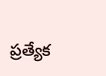ప్రత్యేక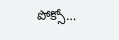పోక్సో…